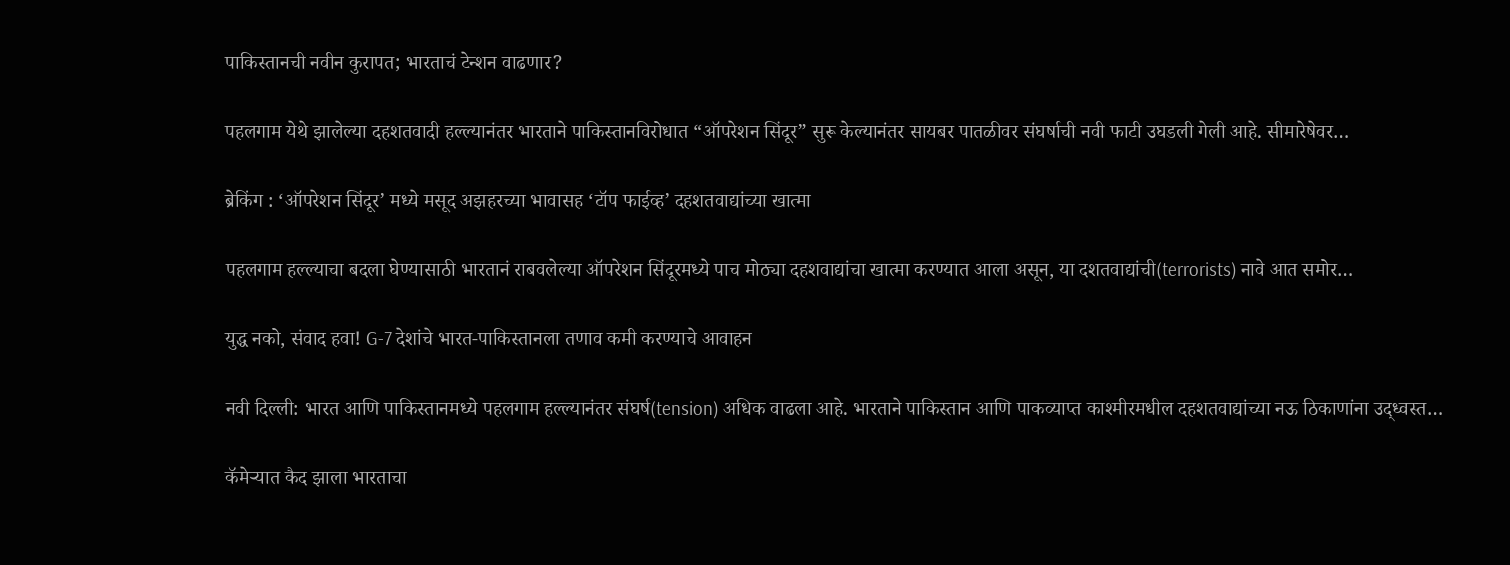पाकिस्तानची नवीन कुरापत; भारताचं टेन्शन वाढणार?

पहलगाम येथे झालेल्या दहशतवादी हल्ल्यानंतर भारताने पाकिस्तानविरोधात “ऑपरेशन सिंदूर” सुरू केल्यानंतर सायबर पातळीवर संघर्षाची नवी फाटी उघडली गेली आहे. सीमारेषेवर…

ब्रेकिंग : ‘ऑपरेशन सिंदूर’ मध्ये मसूद अझहरच्या भावासह ‘टॉप फाईव्ह’ दहशतवाद्यांच्या खात्मा

पहलगाम हल्ल्याचा बदला घेण्यासाठी भारतानं राबवलेल्या ऑपरेशन सिंदूरमध्ये पाच मोठ्या दहशवाद्यांचा खात्मा करण्यात आला असून, या दशतवाद्यांची(terrorists) नावे आत समोर…

युद्ध नको, संवाद हवा! G-7 देशांचे भारत-पाकिस्तानला तणाव कमी करण्याचे आवाहन

नवी दिल्ली: भारत आणि पाकिस्तानमध्ये पहलगाम हल्ल्यानंतर संघर्ष(tension) अधिक वाढला आहे. भारताने पाकिस्तान आणि पाकव्याप्त काश्मीरमधील दहशतवाद्यांच्या नऊ ठिकाणांना उद्ध्वस्त…

कॅमेऱ्यात कैद झाला भारताचा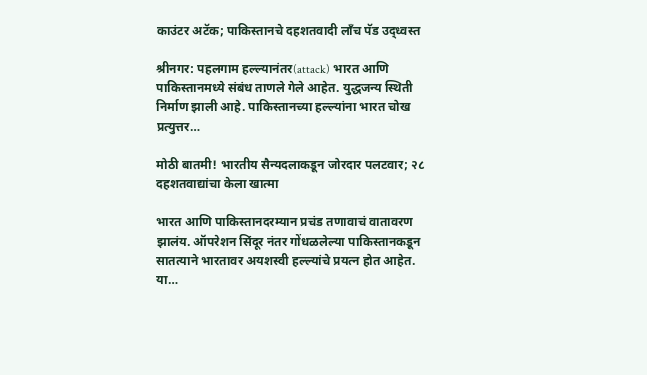काउंटर अटॅक; पाकिस्तानचे दहशतवादी लाँच पॅड उद्ध्वस्त

श्रीनगर: पहलगाम हल्ल्यानंतर(attack) भारत आणि पाकिस्तानमध्ये संबंध ताणले गेले आहेत. युद्धजन्य स्थिती निर्माण झाली आहे. पाकिस्तानच्या हल्ल्यांना भारत चोख प्रत्युत्तर…

मोठी बातमी! भारतीय सैन्यदलाकडून जोरदार पलटवार; २८ दहशतवाद्यांचा केला खात्मा

भारत आणि पाकिस्तानदरम्यान प्रचंड तणावाचं वातावरण झालंय. ऑपरेशन सिंदूर नंतर गोंधळलेल्या पाकिस्तानकडून सातत्याने भारतावर अयशस्वी हल्ल्यांचे प्रयत्न होत आहेत. या…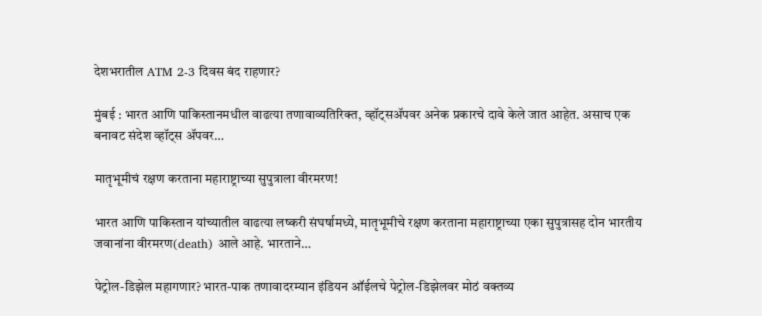देशभरातील ATM 2-3 दिवस बंद राहणार?

मुंबई : भारत आणि पाकिस्तानमधील वाढत्या तणावाव्यतिरिक्त, व्हॉट्सॲपवर अनेक प्रकारचे दावे केले जात आहेत. असाच एक बनावट संदेश व्हॉट्स ॲपवर…

मातृभूमीचं रक्षण करताना महाराष्ट्राच्या सुपुत्राला वीरमरण!

भारत आणि पाकिस्तान यांच्यातील वाढत्या लष्करी संघर्षामध्ये, मातृभूमीचे रक्षण करताना महाराष्ट्राच्या एका सुपुत्रासह दोन भारतीय जवानांना वीरमरण(death) आले आहे. भारताने…

पेट्रोल-डिझेल महागणार? भारत-पाक तणावादरम्यान इंडियन ऑईलचे पेट्रोल-डिझेलवर मोठं वक्तव्य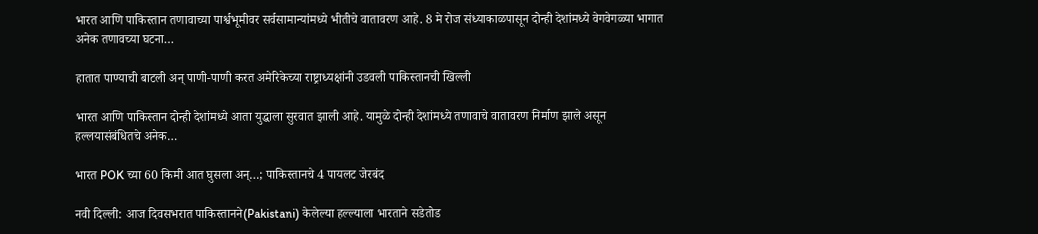भारत आणि पाकिस्तान तणावाच्या पार्श्वभूमीवर सर्वसामान्यांमध्ये भीतीचे वातावरण आहे. 8 मे रोज संध्याकाळपासून दोन्ही देशांमध्ये वेगवेगळ्या भागात अनेक तणावच्या घटना…

हातात पाण्याची बाटली अन् पाणी-पाणी करत अमेरिकेच्या राष्ट्राध्यक्षांनी उडवली पाकिस्तानची खिल्ली

भारत आणि पाकिस्तान दोन्ही देशांमध्ये आता युद्धाला सुरवात झाली आहे. यामुळे दोन्ही देशांमध्ये तणावाचे वातावरण निर्माण झाले असून हल्लयासंबंधितचे अनेक…

भारत POK च्या 60 किमी आत घुसला अन्…; पाकिस्तानचे 4 पायलट जेरबंद

नवी दिल्ली: आज दिवसभरात पाकिस्तानने(Pakistani) केलेल्या हल्ल्याला भारताने सडेतोड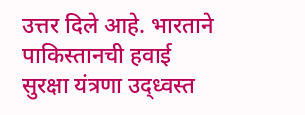उत्तर दिले आहे. भारताने पाकिस्तानची हवाई सुरक्षा यंत्रणा उद्ध्वस्त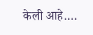केली आहे.…